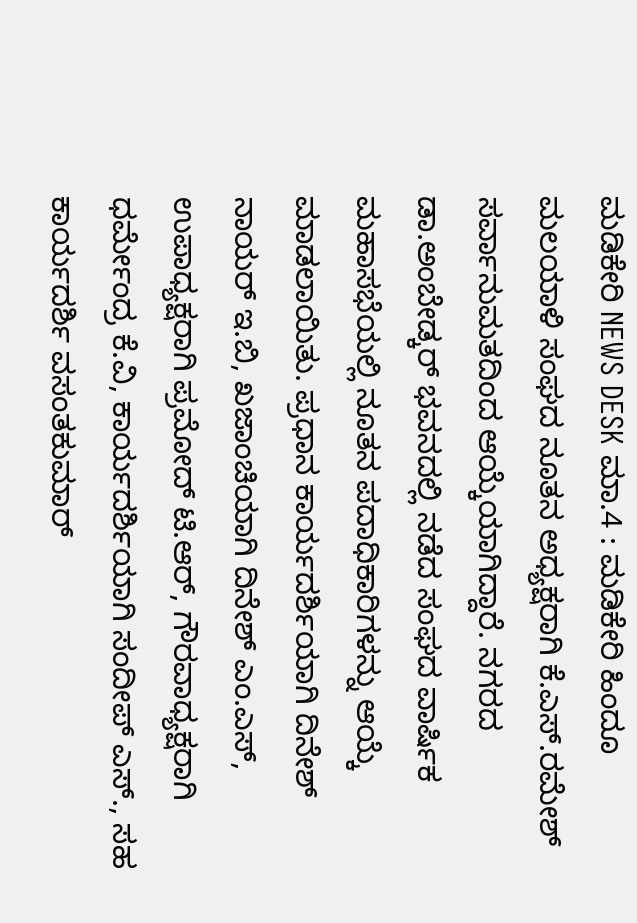ಮಡಿಕೇರಿ NEWS DESK ಮಾ.4 : ಮಡಿಕೇರಿ ಹಿಂದೂ ಮಲಯಾಳಿ ಸಂಘದ ನೂತನ ಅಧ್ಯಕ್ಷರಾಗಿ ಕೆ.ಎಸ್.ರಮೇಶ್ ಸರ್ವಾನುಮತದಿಂದ ಆಯ್ಕೆಯಾಗಿದ್ದಾರೆ. ನಗರದ ಡಾ.ಅಂಬೇಡ್ಕರ್ ಭವನದಲ್ಲಿ ನಡೆದ ಸಂಘದ ವಾರ್ಷಿಕ ಮಹಾಸಭೆಯಲ್ಲಿ ನೂತನ ಪದಾಧಿಕಾರಿಗಳನ್ನು ಆಯ್ಕೆ ಮಾಡಲಾಯಿತು. ಪ್ರಧಾನ ಕಾರ್ಯದರ್ಶಿಯಾಗಿ ದಿನೇಶ್ ನಾಯರ್ ಇ.ಬಿ, ಖಜಾಂಚಿಯಾಗಿ ದಿನೇಶ್ ಎಂ.ಎಸ್, ಉಪಾಧ್ಯಕ್ಷರಾಗಿ ಪ್ರಮೋದ್ ಟಿ.ಆರ್, ಗೌರವಾಧ್ಯಕ್ಷರಾಗಿ ಧರ್ಮೇಂದ್ರ ಕೆ.ವಿ, ಕಾರ್ಯದರ್ಶಿಯಾಗಿ ಸಂದೀಪ್ ಎಸ್., ಸಹ ಕಾರ್ಯದರ್ಶಿ ವಸಂತಕುಮಾರ್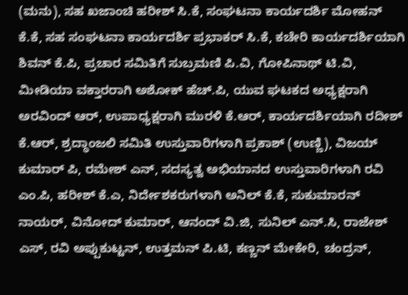(ಮನು), ಸಹ ಖಜಾಂಚಿ ಹರೀಶ್ ಸಿ.ಕೆ, ಸಂಘಟನಾ ಕಾರ್ಯದರ್ಶಿ ಮೋಹನ್ ಕೆ.ಕೆ, ಸಹ ಸಂಘಟನಾ ಕಾರ್ಯದರ್ಶಿ ಪ್ರಭಾಕರ್ ಸಿ.ಕೆ, ಕಚೇರಿ ಕಾರ್ಯದರ್ಶಿಯಾಗಿ ಶಿವನ್ ಕೆ.ಪಿ, ಪ್ರಚಾರ ಸಮಿತಿಗೆ ಸುಬ್ರಮಣಿ ಪಿ.ವಿ, ಗೋಪಿನಾಥ್ ಟಿ.ವಿ, ಮೀಡಿಯಾ ವಕ್ತಾರರಾಗಿ ಅಶೋಕ್ ಹೆಚ್.ಪಿ, ಯುವ ಘಟಕದ ಅಧ್ಯಕ್ಷರಾಗಿ ಅರವಿಂದ್ ಆರ್, ಉಪಾಧ್ಯಕ್ಷರಾಗಿ ಮುರಳಿ ಕೆ.ಆರ್, ಕಾರ್ಯದರ್ಶಿಯಾಗಿ ರದೀಶ್ ಕೆ.ಆರ್, ಶ್ರದ್ಧಾಂಜಲಿ ಸಮಿತಿ ಉಸ್ತುವಾರಿಗಳಾಗಿ ಪ್ರಕಾಶ್ (ಉಣ್ಣಿ), ವಿಜಯ್ ಕುಮಾರ್ ಪಿ, ರಮೇಶ್ ಎನ್, ಸದಸ್ಯತ್ವ ಅಭಿಯಾನದ ಉಸ್ತುವಾರಿಗಳಾಗಿ ರವಿ ಎಂ.ಪಿ, ಹರೀಶ್ ಕೆ.ಎ, ನಿರ್ದೇಶಕರುಗಳಾಗಿ ಅನಿಲ್ ಕೆ.ಕೆ, ಸುಕುಮಾರನ್ ನಾಯರ್, ವಿನೋದ್ ಕುಮಾರ್, ಆನಂದ್ ವಿ.ಜಿ, ಸುನಿಲ್ ಎನ್.ಸಿ, ರಾಜೇಶ್ ಎಸ್, ರವಿ ಅಪ್ಪುಕುಟ್ಟನ್, ಉತ್ತಮನ್ ಪಿ.ಟಿ, ಕಣ್ಣನ್ ಮೇಕೇರಿ, ಚಂದ್ರನ್,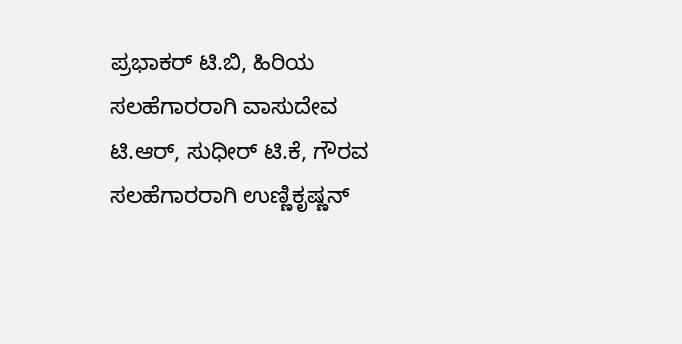ಪ್ರಭಾಕರ್ ಟಿ.ಬಿ, ಹಿರಿಯ ಸಲಹೆಗಾರರಾಗಿ ವಾಸುದೇವ ಟಿ.ಆರ್, ಸುಧೀರ್ ಟಿ.ಕೆ, ಗೌರವ ಸಲಹೆಗಾರರಾಗಿ ಉಣ್ಣಿಕೃಷ್ಣನ್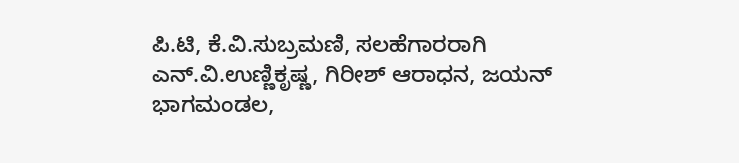ಪಿ.ಟಿ, ಕೆ.ವಿ.ಸುಬ್ರಮಣಿ, ಸಲಹೆಗಾರರಾಗಿ ಎನ್.ವಿ.ಉಣ್ಣಿಕೃಷ್ಣ, ಗಿರೀಶ್ ಆರಾಧನ, ಜಯನ್ ಭಾಗಮಂಡಲ,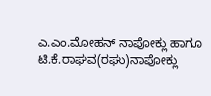ಎ.ಎಂ.ಮೋಹನ್ ನಾಪೋಕ್ಲು ಹಾಗೂ ಟಿ.ಕೆ.ರಾಘವ(ರಘು)ನಾಪೋಕ್ಲು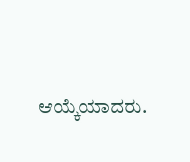ಆಯ್ಕೆಯಾದರು.